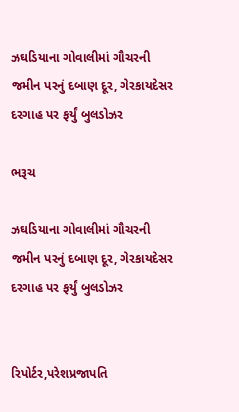ઝઘડિયાના ગોવાલીમાં ગૌચરની જમીન પરનું દબાણ દૂર, ગેરકાયદેસર દરગાહ પર ફર્યું બુલડોઝર

ભરૂચ

ઝઘડિયાના ગોવાલીમાં ગૌચરની જમીન પરનું દબાણ દૂર, ગેરકાયદેસર દરગાહ પર ફર્યું બુલડોઝર


રિપોર્ટર,પરેશપ્રજાપતિ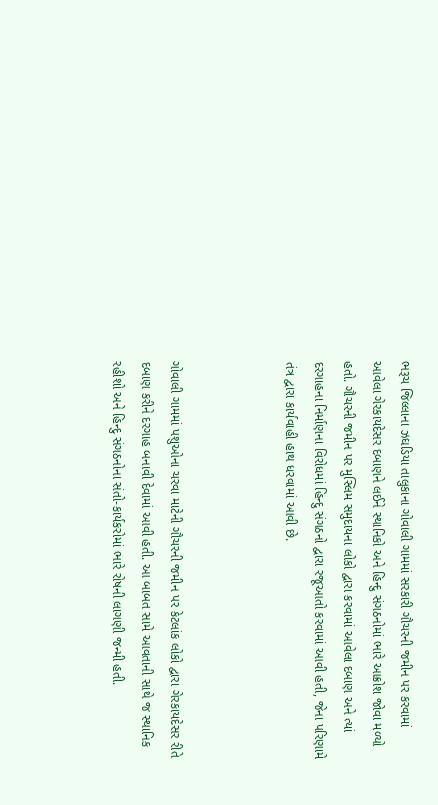ભરૂચ જિલ્લાના ઝઘડિયા તાલુકાના ગોવાલી ગામમાં સરકારી ગૌચરની જમીન પર કરવામાં આવેલા ગેરકાયદેસર દબાણને લઈને સ્થાનિકો અને હિન્દુ સંગઠનોમાં ભારે આક્રોશ જોવા મળ્યો હતો. ગૌચરની જમીન પર મુસ્લિમ સમુદાયના લોકો દ્વારા કરવામાં આવેલા દબાણ અને ત્યાં દરગાહના નિર્માણના વિરોધમાં હિન્દુ સંગઠનો દ્વારા રજૂઆતો કરવામાં આવી હતી, જેના પરિણામે તંત્ર દ્વારા કાર્યવાહી હાથ ધરવામાં આવી છે.



ગોવાલી ગામમાં પશુઓના ચરવા માટેની ગૌચરની જમીન પર કેટલાંક લોકો દ્વારા ગેરકાયદેસર રીતે દબાણ કરીને દરગાહ બનાવી દેવામાં આવી હતી. આ બાબત સામે આવતાની સાથે જ સ્થાનિક રહીશો અને હિન્દુ સંગઠનોના સંતો-કાર્યકરોમાં ભારે રોષની લાગણી જન્મી હતી.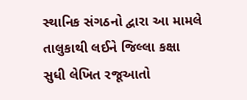સ્થાનિક સંગઠનો દ્વારા આ મામલે તાલુકાથી લઈને જિલ્લા કક્ષા સુધી લેખિત રજૂઆતો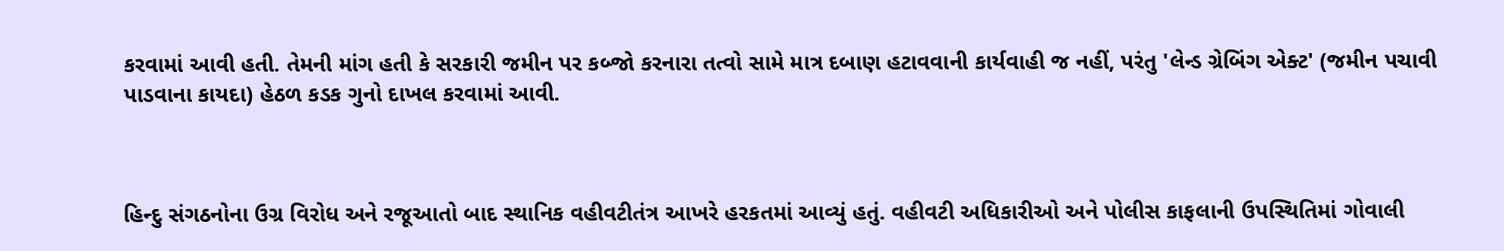કરવામાં આવી હતી. તેમની માંગ હતી કે સરકારી જમીન પર કબ્જો કરનારા તત્વો સામે માત્ર દબાણ હટાવવાની કાર્યવાહી જ નહીં, પરંતુ 'લેન્ડ ગ્રેબિંગ એક્ટ' (જમીન પચાવી પાડવાના કાયદા) હેઠળ કડક ગુનો દાખલ કરવામાં આવી.



હિન્દુ સંગઠનોના ઉગ્ર વિરોધ અને રજૂઆતો બાદ સ્થાનિક વહીવટીતંત્ર આખરે હરકતમાં આવ્યું હતું. વહીવટી અધિકારીઓ અને પોલીસ કાફલાની ઉપસ્થિતિમાં ગોવાલી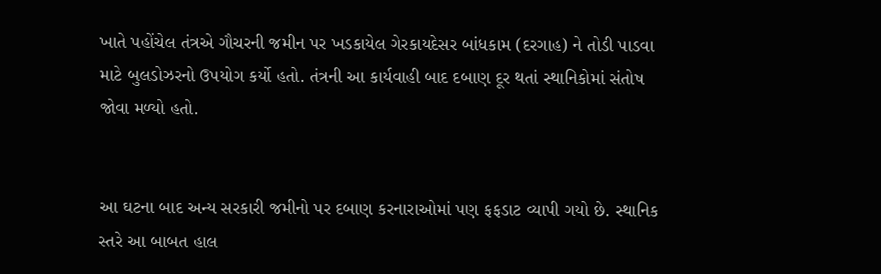ખાતે પહોંચેલ તંત્રએ ગૌચરની જમીન પર ખડકાયેલ ગેરકાયદેસર બાંધકામ (દરગાહ) ને તોડી પાડવા માટે બુલડોઝરનો ઉપયોગ કર્યો હતો. તંત્રની આ કાર્યવાહી બાદ દબાણ દૂર થતાં સ્થાનિકોમાં સંતોષ જોવા મળ્યો હતો.


આ ઘટના બાદ અન્ય સરકારી જમીનો પર દબાણ કરનારાઓમાં પણ ફફડાટ વ્યાપી ગયો છે. સ્થાનિક સ્તરે આ બાબત હાલ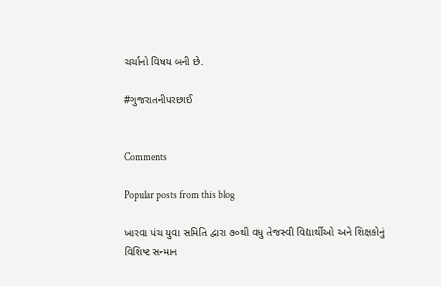ચર્ચાનો વિષય બની છે.

#ગુજરાતનીપરછાઈ


Comments

Popular posts from this blog

ખારવા પંચ યુવા સમિતિ દ્વારા ૭૦થી વધુ તેજસ્વી વિદ્યાર્થીઓ અને શિક્ષકોનું વિશિષ્ટ સન્માન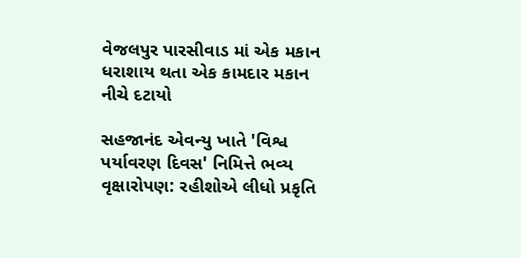વેજલપુર પારસીવાડ માં એક મકાન ધરાશાય થતા એક કામદાર મકાન નીચે દટાયો

સહજાનંદ એવન્યુ ખાતે 'વિશ્વ પર્યાવરણ દિવસ' નિમિત્તે ભવ્ય વૃક્ષારોપણ: રહીશોએ લીધો પ્રકૃતિ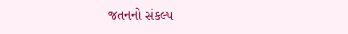જતનનો સંકલ્પ